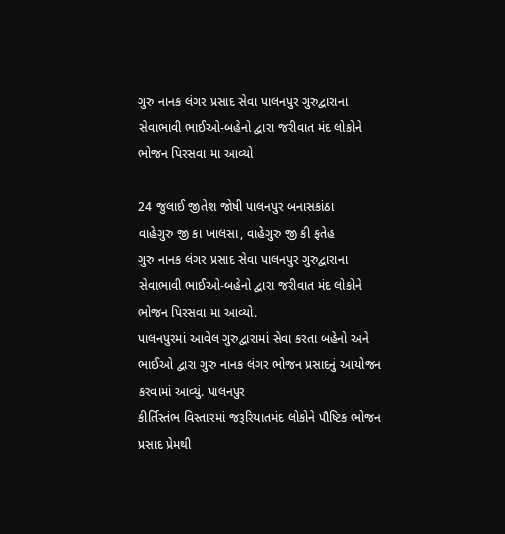ગુરુ નાનક લંગર પ્રસાદ સેવા પાલનપુર ગુરુદ્વારાના સેવાભાવી ભાઈઓ-બહેનો દ્વારા જરીવાત મંદ લોકોને ભોજન પિરસવા મા આવ્યો

24 જુલાઈ જીતેશ જોષી પાલનપુર બનાસકાંઠા
વાહેગુરુ જી કા ખાલસા, વાહેગુરુ જી કી ફતેહ
ગુરુ નાનક લંગર પ્રસાદ સેવા પાલનપુર ગુરુદ્વારાના સેવાભાવી ભાઈઓ-બહેનો દ્વારા જરીવાત મંદ લોકોને ભોજન પિરસવા મા આવ્યો.
પાલનપુરમાં આવેલ ગુરુદ્વારામાં સેવા કરતા બહેનો અને ભાઈઓ દ્વારા ગુરુ નાનક લંગર ભોજન પ્રસાદનું આયોજન કરવામાં આવ્યું. પાલનપુર
કીર્તિસ્તંભ વિસ્તારમાં જરૂરિયાતમંદ લોકોને પૌષ્ટિક ભોજન પ્રસાદ પ્રેમથી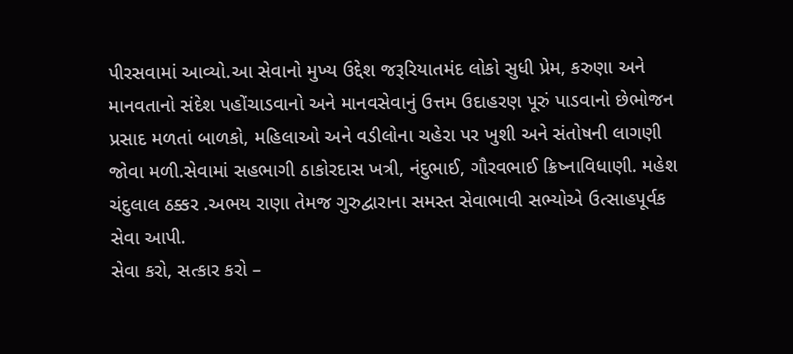પીરસવામાં આવ્યો.આ સેવાનો મુખ્ય ઉદ્દેશ જરૂરિયાતમંદ લોકો સુધી પ્રેમ, કરુણા અને માનવતાનો સંદેશ પહોંચાડવાનો અને માનવસેવાનું ઉત્તમ ઉદાહરણ પૂરું પાડવાનો છેભોજન પ્રસાદ મળતાં બાળકો, મહિલાઓ અને વડીલોના ચહેરા પર ખુશી અને સંતોષની લાગણી જોવા મળી.સેવામાં સહભાગી ઠાકોરદાસ ખત્રી, નંદુભાઈ, ગૌરવભાઈ ક્રિષ્નાવિધાણી. મહેશ ચંદુલાલ ઠક્કર .અભય રાણા તેમજ ગુરુદ્વારાના સમસ્ત સેવાભાવી સભ્યોએ ઉત્સાહપૂર્વક સેવા આપી.
સેવા કરો, સત્કાર કરો –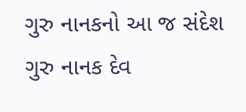ગુરુ નાનકનો આ જ સંદેશ ગુરુ નાનક દેવ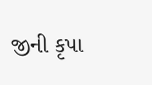જીની કૃપા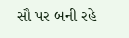સૌ પર બની રહે